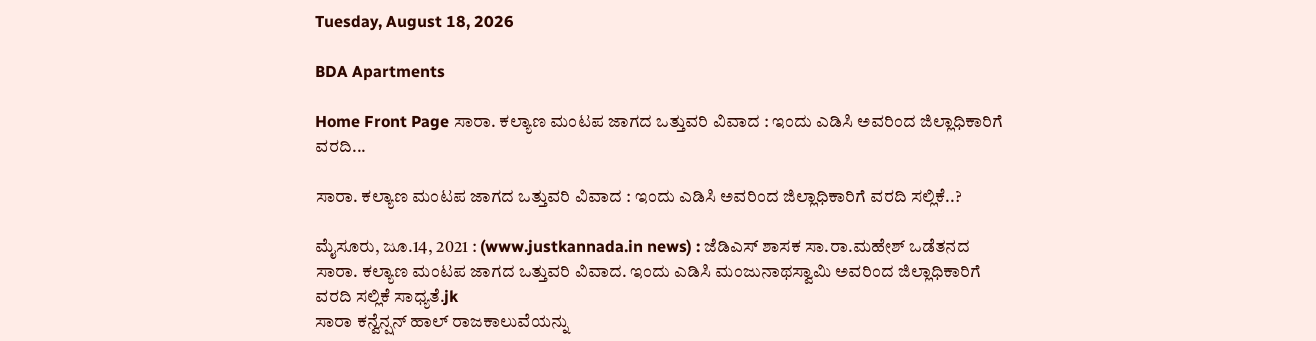Tuesday, August 18, 2026

BDA Apartments

Home Front Page ಸಾರಾ. ಕಲ್ಯಾಣ ಮಂಟಪ ಜಾಗದ ಒತ್ತುವರಿ ವಿವಾದ : ಇಂದು ಎಡಿಸಿ ಅವರಿಂದ ಜಿಲ್ಲಾಧಿಕಾರಿಗೆ ವರದಿ...

ಸಾರಾ. ಕಲ್ಯಾಣ ಮಂಟಪ ಜಾಗದ ಒತ್ತುವರಿ ವಿವಾದ : ಇಂದು ಎಡಿಸಿ ಅವರಿಂದ ಜಿಲ್ಲಾಧಿಕಾರಿಗೆ ವರದಿ ಸಲ್ಲಿಕೆ..?

ಮೈಸೂರು, ಜೂ.14, 2021 : (www.justkannada.in news) : ಜೆಡಿಎಸ್ ಶಾಸಕ ಸಾ.ರಾ.ಮಹೇಶ್ ಒಡೆತನದ ಸಾರಾ. ಕಲ್ಯಾಣ ಮಂಟಪ ಜಾಗದ ಒತ್ತುವರಿ ವಿವಾದ. ಇಂದು ಎಡಿಸಿ ಮಂಜುನಾಥಸ್ವಾಮಿ ಅವರಿಂದ ಜಿಲ್ಲಾಧಿಕಾರಿಗೆ ವರದಿ ಸಲ್ಲಿಕೆ ಸಾಧ್ಯತೆ.jk
ಸಾರಾ ಕನ್ವೆನ್ಷನ್ ಹಾಲ್ ರಾಜಕಾಲುವೆಯನ್ನು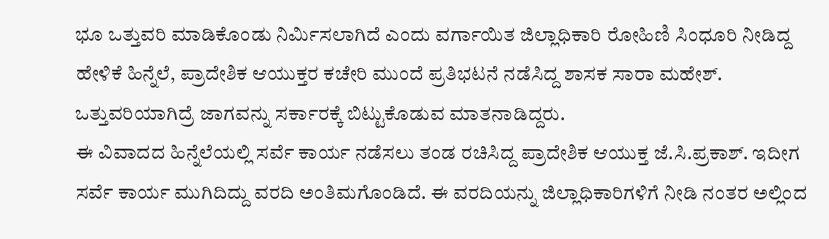ಭೂ ಒತ್ತುವರಿ ಮಾಡಿಕೊಂಡು ನಿರ್ಮಿಸಲಾಗಿದೆ ಎಂದು ವರ್ಗಾಯಿತ ಜಿಲ್ಲಾಧಿಕಾರಿ ರೋಹಿಣಿ ಸಿಂಧೂರಿ ನೀಡಿದ್ದ ಹೇಳಿಕೆ ಹಿನ್ನೆಲೆ, ಪ್ರಾದೇಶಿಕ ಆಯುಕ್ತರ ಕಚೇರಿ ಮುಂದೆ ಪ್ರತಿಭಟನೆ ನಡೆಸಿದ್ದ ಶಾಸಕ ಸಾರಾ ಮಹೇಶ್. ಒತ್ತುವರಿಯಾಗಿದ್ರೆ ಜಾಗವನ್ನು ಸರ್ಕಾರಕ್ಕೆ ಬಿಟ್ಟುಕೊಡುವ ಮಾತನಾಡಿದ್ದರು.
ಈ ವಿವಾದದ ಹಿನ್ನೆಲೆಯಲ್ಲಿ ಸರ್ವೆ ಕಾರ್ಯ ನಡೆಸಲು ತಂಡ ರಚಿಸಿದ್ದ ಪ್ರಾದೇಶಿಕ ಆಯುಕ್ತ ಜೆ.ಸಿ.ಪ್ರಕಾಶ್. ಇದೀಗ ಸರ್ವೆ ಕಾರ್ಯ ಮುಗಿದಿದ್ದು ವರದಿ ಅಂತಿಮಗೊಂಡಿದೆ. ಈ ವರದಿಯನ್ನು ಜಿಲ್ಲಾಧಿಕಾರಿಗಳಿಗೆ ನೀಡಿ ನಂತರ ಅಲ್ಲಿಂದ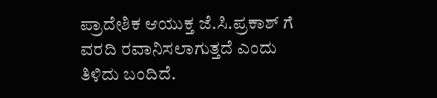ಪ್ರಾದೇಶಿಕ ಆಯುಕ್ತ ಜೆ.ಸಿ.ಪ್ರಕಾಶ್ ಗೆ ವರದಿ ರವಾನಿಸಲಾಗುತ್ತದೆ ಎಂದು ತಿಳಿದು ಬಂದಿದೆ.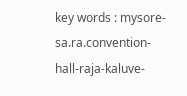key words : mysore-sa.ra.convention-hall-raja-kaluve-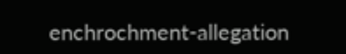enchrochment-allegation